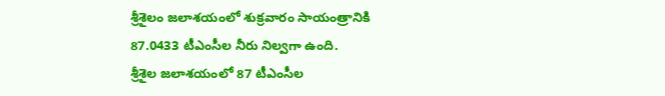శ్రీశైలం జలాశయంలో శుక్రవారం సాయంత్రానికి 87.0433 టీఎంసీల నీరు నిల్వగా ఉంది.
శ్రీశైల జలాశయంలో 87 టీఎంసీల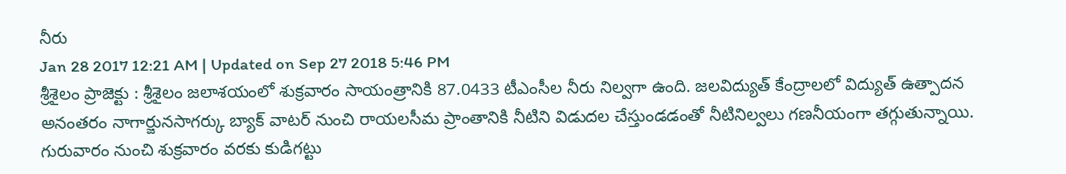నీరు
Jan 28 2017 12:21 AM | Updated on Sep 27 2018 5:46 PM
శ్రీశైలం ప్రాజెక్టు : శ్రీశైలం జలాశయంలో శుక్రవారం సాయంత్రానికి 87.0433 టీఎంసీల నీరు నిల్వగా ఉంది. జలవిద్యుత్ కేంద్రాలలో విద్యుత్ ఉత్పాదన అనంతరం నాగార్జునసాగర్కు బ్యాక్ వాటర్ నుంచి రాయలసీమ ప్రాంతానికి నీటిని విడుదల చేస్తుండడంతో నీటినిల్వలు గణనీయంగా తగ్గుతున్నాయి. గురువారం నుంచి శుక్రవారం వరకు కుడిగట్టు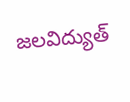జలవిద్యుత్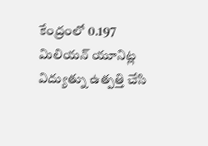కేంద్రంలో 0.197 మిలియన్ యూనిట్ల విద్యుత్ను ఉత్పత్తి చేసి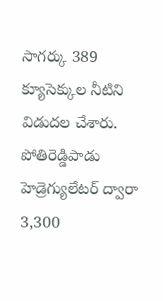సాగర్కు 389 క్యూసెక్కుల నీటిని విడుదల చేశారు. పోతిరెడ్డిపాడు హెడ్రెగ్యులేటర్ ద్వారా 3,300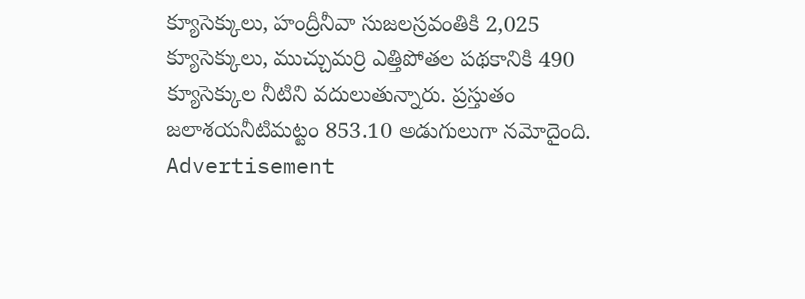క్యూసెక్కులు, హంద్రీనీవా సుజలస్రవంతికి 2,025 క్యూసెక్కులు, ముచ్చుమర్రి ఎత్తిపోతల పథకానికి 490 క్యూసెక్కుల నీటిని వదులుతున్నారు. ప్రస్తుతం జలాశయనీటిమట్టం 853.10 అడుగులుగా నమోదైంది.
Advertisement